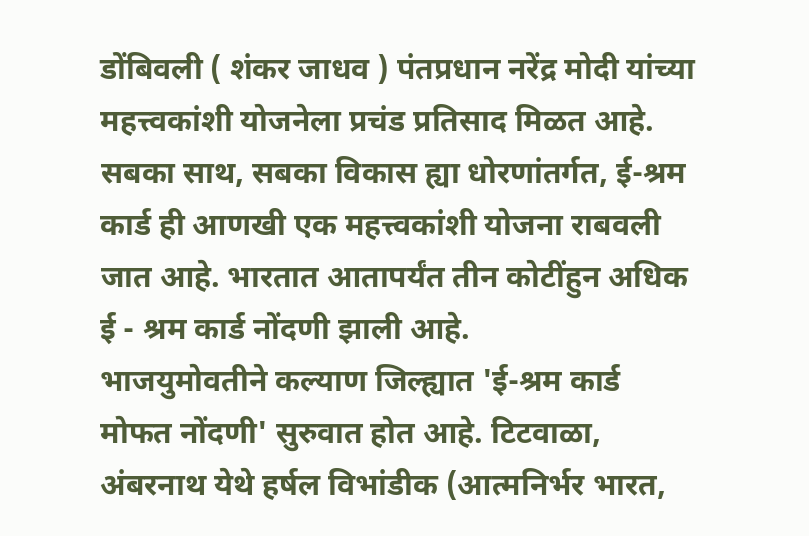डोंबिवली ( शंकर जाधव ) पंतप्रधान नरेंद्र मोदी यांच्या महत्त्वकांशी योजनेला प्रचंड प्रतिसाद मिळत आहे. सबका साथ, सबका विकास ह्या धोरणांतर्गत, ई-श्रम कार्ड ही आणखी एक महत्त्वकांशी योजना राबवली जात आहे. भारतात आतापर्यंत तीन कोटींहुन अधिक ई - श्रम कार्ड नोंदणी झाली आहे.
भाजयुमोवतीने कल्याण जिल्ह्यात 'ई-श्रम कार्ड मोफत नोंदणी' सुरुवात होत आहे. टिटवाळा, अंबरनाथ येथे हर्षल विभांडीक (आत्मनिर्भर भारत,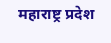महाराष्ट्र प्रदेश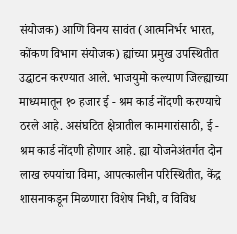संयोजक) आणि विनय सावंत (आत्मनिर्भर भारत, कोंकण विभाग संयोजक) ह्यांच्या प्रमुख उपस्थितीत उद्घाटन करण्यात आले. भाजयुमो कल्याण जिल्ह्याच्या माध्यमातून १० हजार ई - श्रम कार्ड नोंदणी करण्याचे ठरले आहे. असंघटित क्षेत्रातील कामगारांसाठी, ई - श्रम कार्ड नोंदणी होणार आहे. ह्या योजनेअंतर्गत दोन लाख रुपयांचा विमा, आपत्कालीन परिस्थितीत, केंद्र शासनाकडून मिळणारा विशेष निधी, व विविध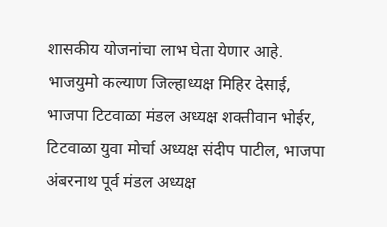शासकीय योजनांचा लाभ घेता येणार आहे. भाजयुमो कल्याण जिल्हाध्यक्ष मिहिर देसाई, भाजपा टिटवाळा मंडल अध्यक्ष शक्तीवान भोईर, टिटवाळा युवा मोर्चा अध्यक्ष संदीप पाटील, भाजपा अंबरनाथ पूर्व मंडल अध्यक्ष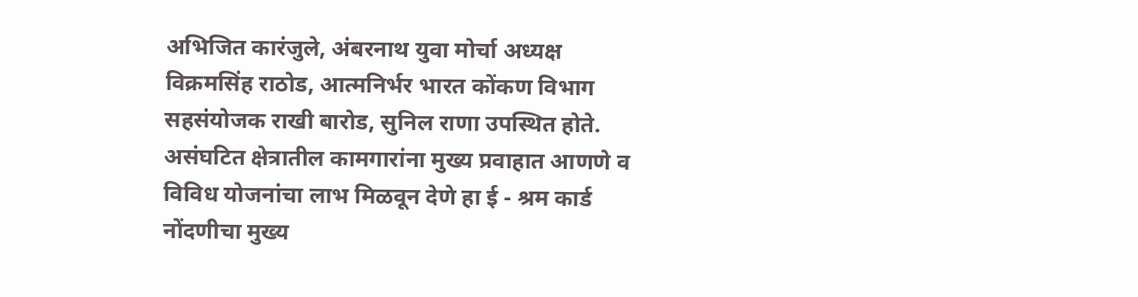अभिजित कारंजुले, अंबरनाथ युवा मोर्चा अध्यक्ष विक्रमसिंह राठोड, आत्मनिर्भर भारत कोंकण विभाग सहसंयोजक राखी बारोड, सुनिल राणा उपस्थित होते.
असंघटित क्षेत्रातील कामगारांना मुख्य प्रवाहात आणणे व विविध योजनांचा लाभ मिळवून देणे हा ई - श्रम कार्ड नोंदणीचा मुख्य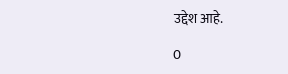उद्देश आहे.

0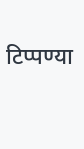टिप्पण्या